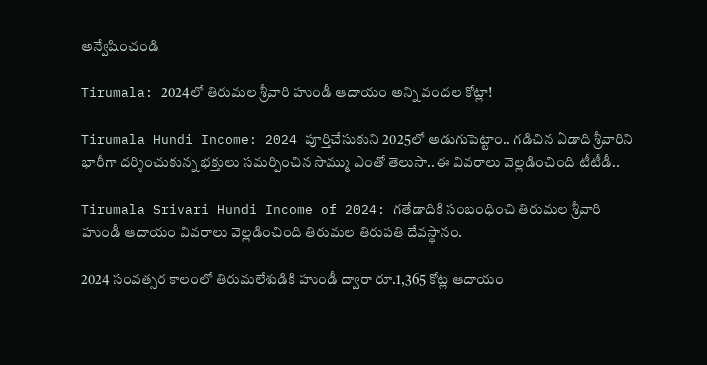అన్వేషించండి

Tirumala: 2024లో తిరుమల శ్రీవారి హుండీ ఆదాయం అన్ని వందల కోట్లా!

Tirumala Hundi Income: 2024 పూర్తిచేసుకుని 2025లో అడుగుపెట్టాం.. గడిచిన ఏడాది శ్రీవారిని భారీగా దర్శించుకున్న భక్తులు సమర్పించిన సొమ్ము ఎంతో తెలుసా..ఈ వివరాలు వెల్లడించింది టీటీడీ..

Tirumala Srivari Hundi Income of 2024: గతేడాదికి సంబంధించి తిరుమల శ్రీవారి హుండీ ఆదాయం వివరాలు వెల్లడించింది తిరుమల తిరుపతి దేవస్థానం.

2024 సంవత్సర కాలంలో తిరుమలేశుడికి హుండీ ద్వారా రూ.1,365 కోట్ల ఆదాయం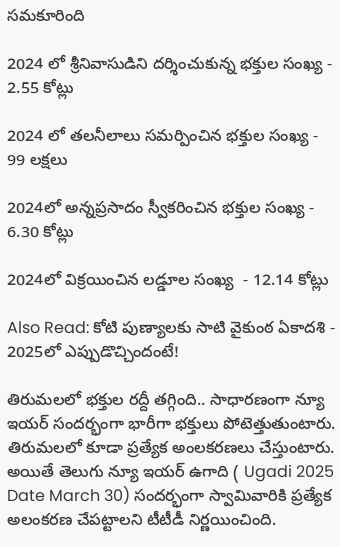సమకూరింది

2024 లో శ్రీనివాసుడిని దర్శించుకున్న భక్తుల సంఖ్య -  2.55 కోట్లు

2024 లో తలనీలాలు సమర్పించిన భక్తుల సంఖ్య -  99 లక్షలు

2024లో అన్నప్రసాదం స్వీకరించిన భక్తుల సంఖ్య -  6.30 కోట్లు

2024లో విక్రయించిన లడ్డూల సంఖ్య  - 12.14 కోట్లు

Also Read: కోటి పుణ్యాలకు సాటి వైకుంఠ ఏకాదశి - 2025లో ఎప్పుడొచ్చిందంటే!

తిరుమలలో భక్తుల రద్దీ తగ్గింది.. సాధారణంగా న్యూ ఇయర్ సందర్భంగా భారీగా భక్తులు పోటెత్తుతుంటారు. తిరుమలలో కూడా ప్రత్యేక అంలకరణలు చేస్తుంటారు. అయితే తెలుగు న్యూ ఇయర్ ఉగాది ( Ugadi 2025 Date March 30) సందర్భంగా స్వామివారికి ప్రత్యేక అలంకరణ చేపట్టాలని టీటీడీ నిర్ణయించింది.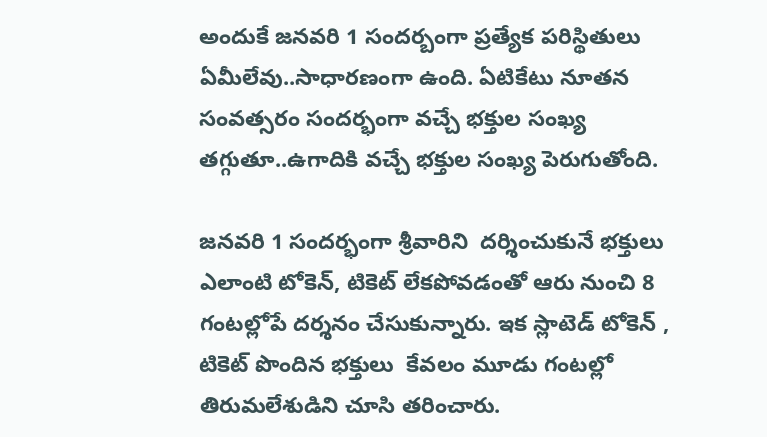అందుకే జనవరి 1 సందర్బంగా ప్రత్యేక పరిస్థితులు ఏమీలేవు..సాధారణంగా ఉంది. ఏటికేటు నూతన సంవత్సరం సందర్భంగా వచ్చే భక్తుల సంఖ్య తగ్గుతూ..ఉగాదికి వచ్చే భక్తుల సంఖ్య పెరుగుతోంది.

జనవరి 1 సందర్భంగా శ్రీవారిని  దర్శించుకునే భక్తులు ఎలాంటి టోకెన్, టికెట్ లేకపోవడంతో ఆరు నుంచి 8 గంటల్లోపే దర్శనం చేసుకున్నారు. ఇక స్లాటెడ్ టోకెన్ ,  టికెట్ పొందిన భక్తులు  కేవలం మూడు గంటల్లో తిరుమలేశుడిని చూసి తరించారు.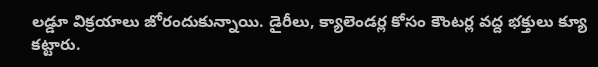లడ్డూ విక్రయాలు జోరందుకున్నాయి. డైరీలు, క్యాలెండర్ల కోసం కౌంటర్ల వద్ద భక్తులు క్యూ కట్టారు.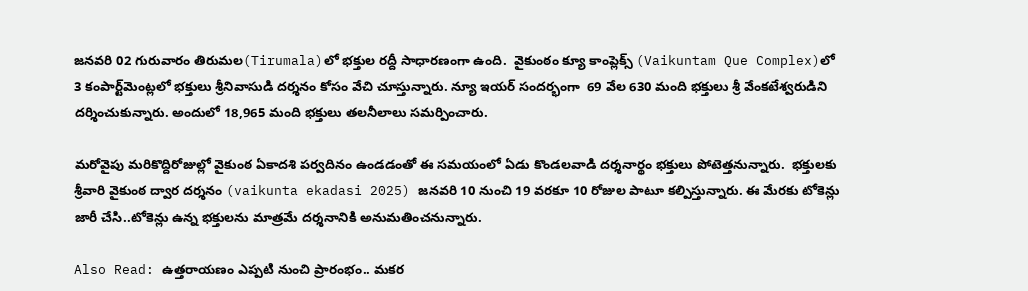జనవరి 02 గురువారం తిరుమల(Tirumala)లో భక్తుల రద్దీ సాధారణంగా ఉంది.  వైకుంఠం క్యూ కాంప్లెక్స్‌ (Vaikuntam Que Complex)లో  3 కంపార్ట్‌మెంట్లలో భక్తులు శ్రీనివాసుడి దర్శనం కోసం వేచి చూస్తున్నారు. న్యూ ఇయర్ సందర్భంగా  69 వేల 630 మంది భక్తులు శ్రీ వేంకటేశ్వరుడిని దర్శించుకున్నారు. అందులో 18,965 మంది భక్తులు తలనీలాలు సమర్పించారు.

మరోవైపు మరికొద్దిరోజుల్లో వైకుంఠ ఏకాదశి పర్వదినం ఉండడంతో ఈ సమయంలో ఏడు కొండలవాడి దర్శనార్థం భక్తులు పోటెత్తనున్నారు.  భక్తులకు శ్రీవారి వైకుంఠ ద్వార దర్శనం (vaikunta ekadasi 2025) జనవరి 10 నుంచి 19 వరకూ 10 రోజుల పాటూ కల్పిస్తున్నారు. ఈ మేరకు టోకెన్లు జారీ చేసి..టోకెన్లు ఉన్న భక్తులను మాత్రమే దర్శనానికి అనుమతించనున్నారు.

Also Read: ఉత్తరాయణం ఎప్పటి నుంచి ప్రారంభం.. మకర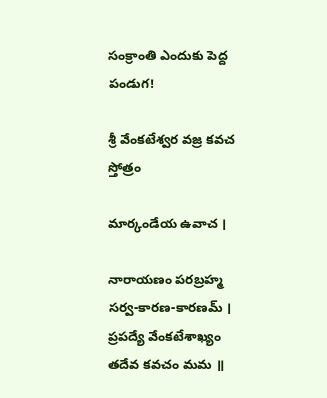సంక్రాంతి ఎందుకు పెద్ద పండుగ!

శ్రీ వేంకటేశ్వర వజ్ర కవచ స్తోత్రం

మార్కండేయ ఉవాచ ।

నారాయణం పరబ్రహ్మ సర్వ-కారణ-కారణమ్ ।
ప్రపద్యే వేంకటేశాఖ్యం తదేవ కవచం మమ ॥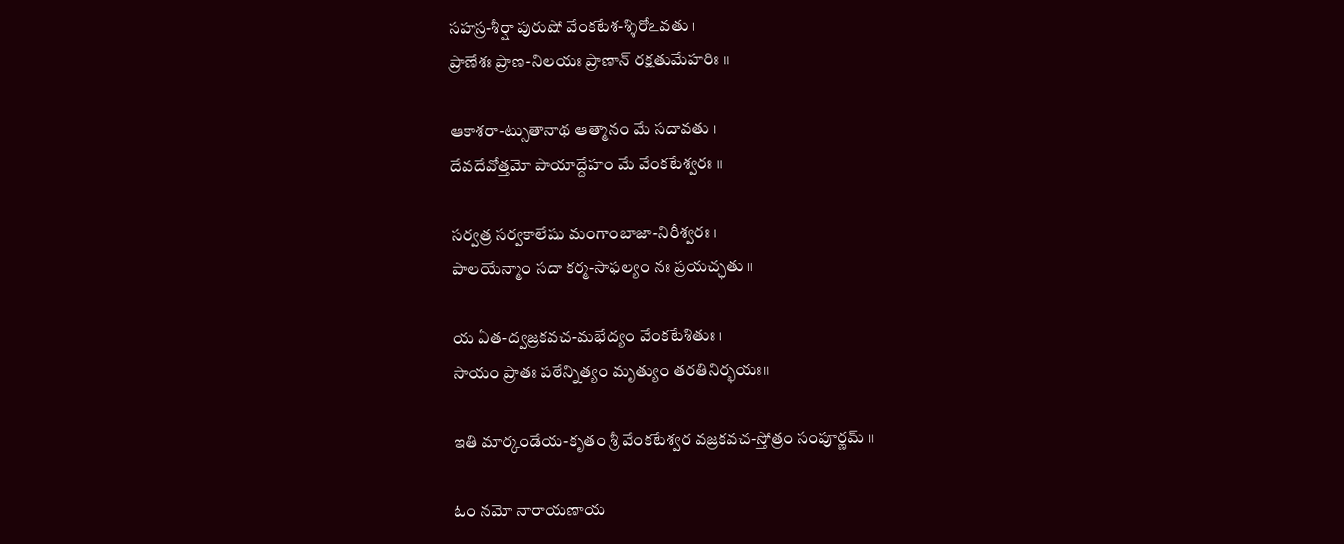సహస్ర-శీర్షా పురుషో వేంకటేశ-శ్శిరోఽవతు ।
ప్రాణేశః ప్రాణ-నిలయః ప్రాణాన్ రక్షతుమేహరిః ॥

ఆకాశరా-ట్సుతానాథ ఆత్మానం మే సదావతు ।
దేవదేవోత్తమో పాయాద్దేహం మే వేంకటేశ్వరః ॥

సర్వత్ర సర్వకాలేషు మంగాంబాజా-నిరీశ్వరః ।
పాలయేన్మాం సదా కర్మ-సాఫల్యం నః ప్రయచ్ఛతు ॥

య ఏత-ద్వజ్రకవచ-మభేద్యం వేంకటేశితుః ।
సాయం ప్రాతః పఠేన్నిత్యం మృత్యుం తరతినిర్భయః॥

ఇతి మార్కండేయ-కృతం శ్రీ వేంకటేశ్వర వజ్రకవచ-స్తోత్రం సంపూర్ణమ్ ॥

ఓం నమో నారాయణాయ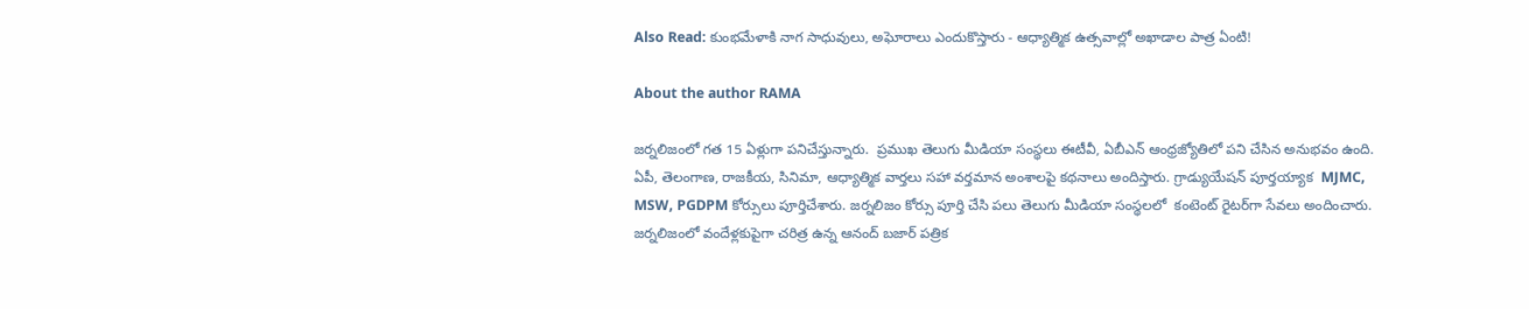Also Read: కుంభమేళాకి నాగ సాధువులు, అఘోరాలు ఎందుకొస్తారు - ఆధ్యాత్మిక ఉత్సవాల్లో అఖాడాల పాత్ర ఏంటి!

About the author RAMA

జర్నలిజంలో గత 15 ఏళ్లుగా పనిచేస్తున్నారు.  ప్రముఖ తెలుగు మీడియా సంస్థలు ఈటీవీ, ఏబీఎన్‌ ఆంధ్రజ్యోతిలో పని చేసిన అనుభవం ఉంది. ఏపీ, తెలంగాణ, రాజకీయ, సినిమా, ఆధ్యాత్మిక వార్తలు సహా వర్తమాన అంశాలపై కథనాలు అందిస్తారు. గ్రాడ్యుయేషన్ పూర్తయ్యాక  MJMC, MSW, PGDPM కోర్సులు పూర్తిచేశారు. జర్నలిజం కోర్సు పూర్తి చేసి పలు తెలుగు మీడియా సంస్థలలో  కంటెంట్ రైటర్‌గా సేవలు అందించారు. జర్నలిజంలో వందేళ్లకుపైగా చరిత్ర ఉన్న ఆనంద్ బజార్ పత్రిక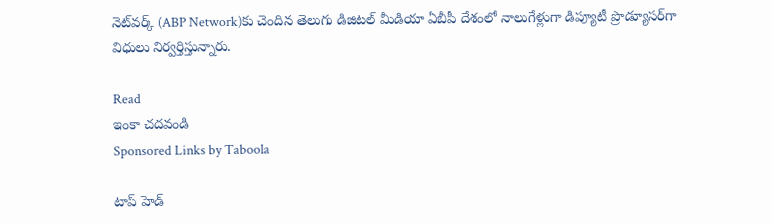నెట్‌వర్క్ (ABP Network)కు చెందిన తెలుగు డిజిటల్ మీడియా ఏబీపీ దేశంలో నాలుగేళ్లుగా డిప్యూటీ ప్రొడ్యూసర్‌గా విధులు నిర్వర్తిస్తున్నారు.

Read
ఇంకా చదవండి
Sponsored Links by Taboola

టాప్ హెడ్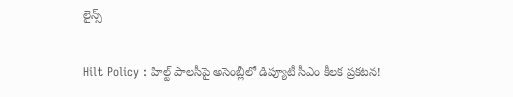లైన్స్

Hilt Policy : హిల్ట్ పాలసీపై అసెంబ్లీలో డిప్యూటీ సీఎం కీలక ప్రకటన!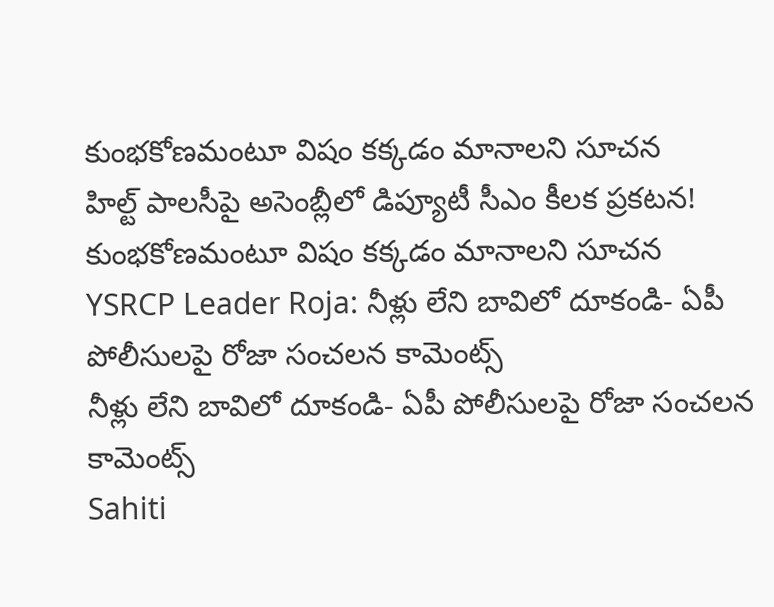కుంభకోణమంటూ విషం కక్కడం మానాలని సూచన
హిల్ట్ పాలసీపై అసెంబ్లీలో డిప్యూటీ సీఎం కీలక ప్రకటన! కుంభకోణమంటూ విషం కక్కడం మానాలని సూచన
YSRCP Leader Roja: నీళ్లు లేని బావిలో దూకండి- ఏపీ పోలీసులపై రోజా సంచలన కామెంట్స్
నీళ్లు లేని బావిలో దూకండి- ఏపీ పోలీసులపై రోజా సంచలన కామెంట్స్
Sahiti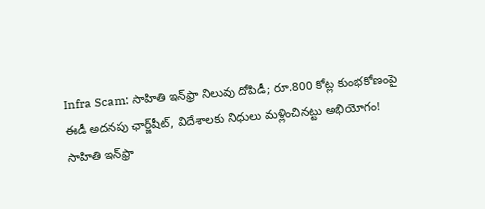Infra Scam: సాహితి ఇన్‌ఫ్రా నిలువు దోపిడీ; రూ.800 కోట్ల కుంభకోణంపై ఈడీ అదనపు ఛార్జ్‌షీట్‌, విదేశాలకు నిధులు మళ్లించినట్టు అభియోగం!
సాహితి ఇన్‌ఫ్రా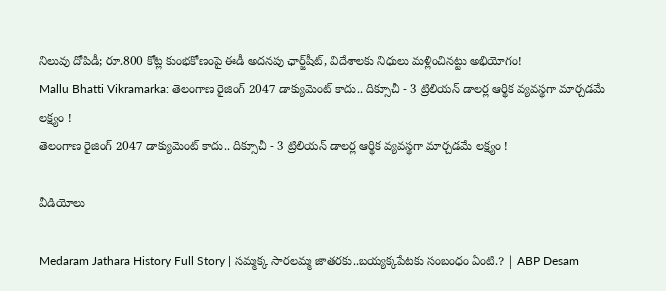నిలువు దోపిడీ; రూ.800 కోట్ల కుంభకోణంపై ఈడీ అదనపు ఛార్జ్‌షీట్‌, విదేశాలకు నిధులు మళ్లించినట్టు అభియోగం!
Mallu Bhatti Vikramarka: తెలంగాణ రైజింగ్ 2047 డాక్యుమెంట్ కాదు.. దిక్సూచీ - 3 ట్రిలియన్ డాలర్ల ఆర్థిక వ్యవస్థగా మార్చడమే లక్ష్యం !
తెలంగాణ రైజింగ్ 2047 డాక్యుమెంట్ కాదు.. దిక్సూచీ - 3 ట్రిలియన్ డాలర్ల ఆర్థిక వ్యవస్థగా మార్చడమే లక్ష్యం !

వీడియోలు

Medaram Jathara History Full Story | సమ్మక్క సారలమ్మ జాతరకు..బయ్యక్కపేటకు సంబంధం ఏంటి.? | ABP Desam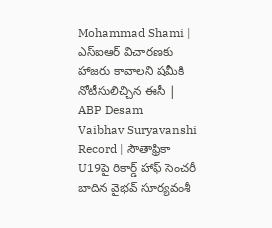Mohammad Shami | ఎస్ఐఆర్ విచారణకు హాజరు కావాలని షమీకి నోటీసులిచ్చిన ఈసీ | ABP Desam
Vaibhav Suryavanshi Record | సౌతాఫ్రికా U19పై రికార్డ్ హాఫ్ సెంచరీ బాదిన వైభవ్ సూర్యవంశీ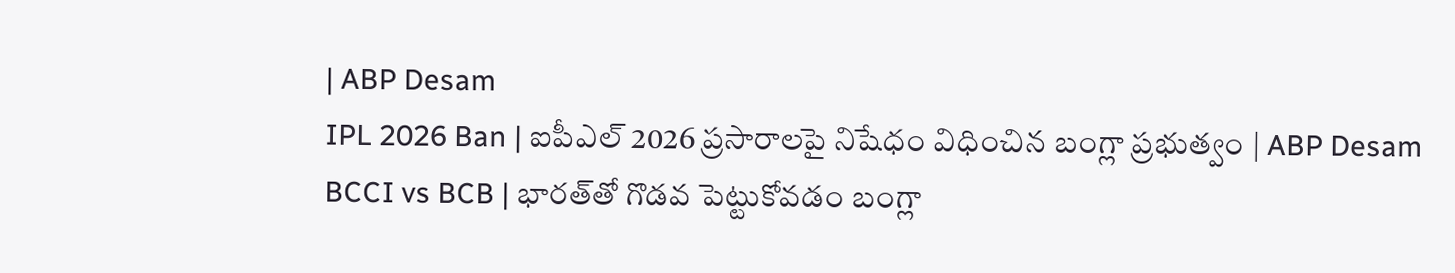| ABP Desam
IPL 2026 Ban | ఐపీఎల్ 2026 ప్రసారాలపై నిషేధం విధించిన బంగ్లా ప్రభుత్వం | ABP Desam
BCCI vs BCB | భారత్‌తో గొడవ పెట్టుకోవడం బంగ్లా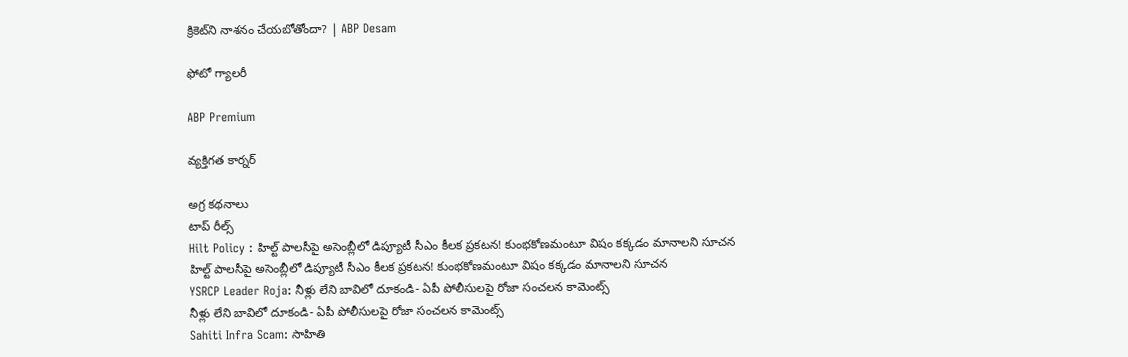క్రికెట్‌ని నాశనం చేయబోతోందా? | ABP Desam

ఫోటో గ్యాలరీ

ABP Premium

వ్యక్తిగత కార్నర్

అగ్ర కథనాలు
టాప్ రీల్స్
Hilt Policy : హిల్ట్ పాలసీపై అసెంబ్లీలో డిప్యూటీ సీఎం కీలక ప్రకటన! కుంభకోణమంటూ విషం కక్కడం మానాలని సూచన
హిల్ట్ పాలసీపై అసెంబ్లీలో డిప్యూటీ సీఎం కీలక ప్రకటన! కుంభకోణమంటూ విషం కక్కడం మానాలని సూచన
YSRCP Leader Roja: నీళ్లు లేని బావిలో దూకండి- ఏపీ పోలీసులపై రోజా సంచలన కామెంట్స్
నీళ్లు లేని బావిలో దూకండి- ఏపీ పోలీసులపై రోజా సంచలన కామెంట్స్
Sahiti Infra Scam: సాహితి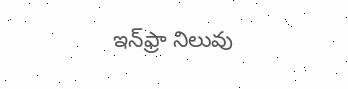ఇన్‌ఫ్రా నిలువు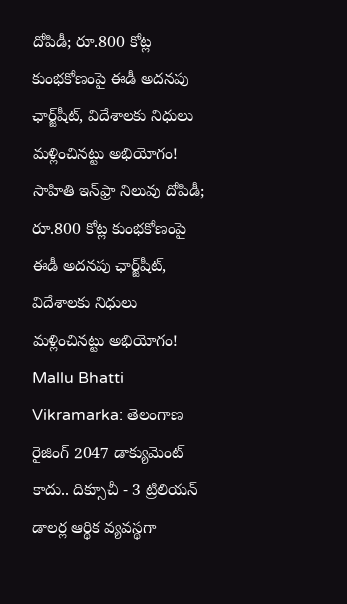దోపిడీ; రూ.800 కోట్ల కుంభకోణంపై ఈడీ అదనపు ఛార్జ్‌షీట్‌, విదేశాలకు నిధులు మళ్లించినట్టు అభియోగం!
సాహితి ఇన్‌ఫ్రా నిలువు దోపిడీ; రూ.800 కోట్ల కుంభకోణంపై ఈడీ అదనపు ఛార్జ్‌షీట్‌, విదేశాలకు నిధులు మళ్లించినట్టు అభియోగం!
Mallu Bhatti Vikramarka: తెలంగాణ రైజింగ్ 2047 డాక్యుమెంట్ కాదు.. దిక్సూచీ - 3 ట్రిలియన్ డాలర్ల ఆర్థిక వ్యవస్థగా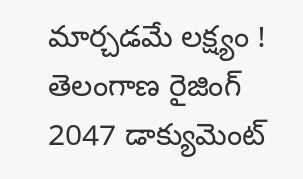మార్చడమే లక్ష్యం !
తెలంగాణ రైజింగ్ 2047 డాక్యుమెంట్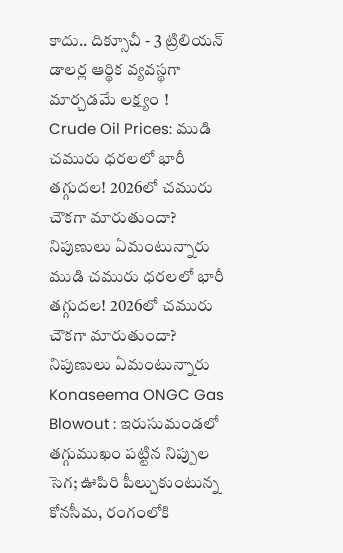కాదు.. దిక్సూచీ - 3 ట్రిలియన్ డాలర్ల ఆర్థిక వ్యవస్థగా మార్చడమే లక్ష్యం !
Crude Oil Prices: ముడి చమురు ధరలలో భారీ తగ్గుదల! 2026లో చమురు చౌకగా మారుతుందా? నిపుణులు ఏమంటున్నారు
ముడి చమురు ధరలలో భారీ తగ్గుదల! 2026లో చమురు చౌకగా మారుతుందా? నిపుణులు ఏమంటున్నారు
Konaseema ONGC Gas Blowout : ఇరుసుమండలో తగ్గుముఖం పట్టిన నిప్పుల సెగ; ఊపిరి పీల్చుకుంటున్న కోనసీమ, రంగంలోకి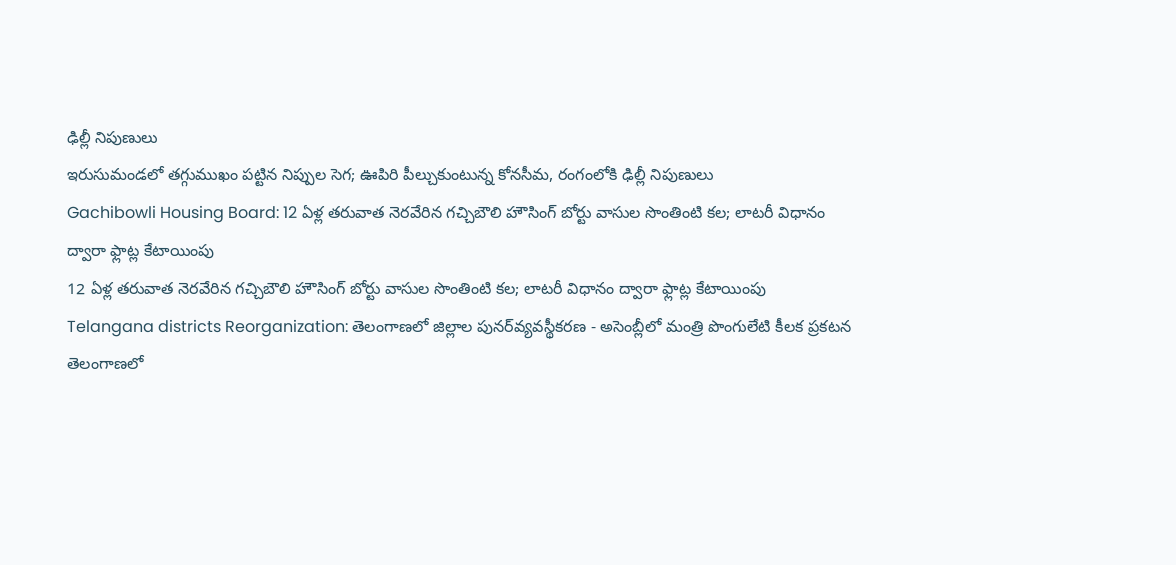ఢిల్లీ నిపుణులు
ఇరుసుమండలో తగ్గుముఖం పట్టిన నిప్పుల సెగ; ఊపిరి పీల్చుకుంటున్న కోనసీమ, రంగంలోకి ఢిల్లీ నిపుణులు
Gachibowli Housing Board: 12 ఏళ్ల తరువాత నెరవేరిన గచ్చిబౌలి హౌసింగ్ బోర్టు వాసుల సొంతింటి కల; లాటరీ విధానం ద్వారా ఫ్లాట్ల కేటాయింపు
12 ఏళ్ల తరువాత నెరవేరిన గచ్చిబౌలి హౌసింగ్ బోర్టు వాసుల సొంతింటి కల; లాటరీ విధానం ద్వారా ఫ్లాట్ల కేటాయింపు
Telangana districts Reorganization: తెలంగాణలో జిల్లాల పునర్‌వ్యవస్థీకరణ - అసెంబ్లీలో మంత్రి పొంగులేటి కీలక ప్రకటన
తెలంగాణలో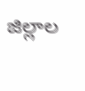జిల్లాల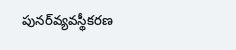పునర్‌వ్యవస్థీకరణ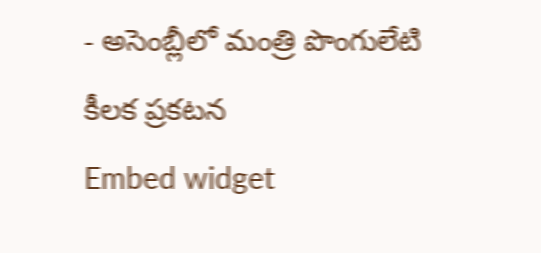- అసెంబ్లీలో మంత్రి పొంగులేటి కీలక ప్రకటన
Embed widget